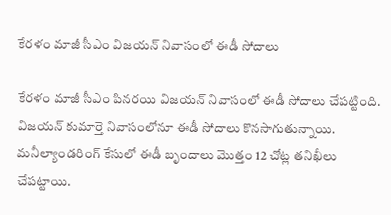కేర‌ళం మాజీ సీఎం విజ‌య‌న్ నివాసంలో ఈడీ సోదాలు

కేరళం మాజీ సీఎం పినరయి విజయన్ నివాసంలో ఈడీ సోదాలు చేపట్టింది. విజ‌య‌న్ కుమార్తె నివాసంలోనూ ఈడీ సోదాలు కొన‌సాగుతున్నాయి. మ‌నీల్యాండ‌రింగ్ కేసులో ఈడీ బృందాలు మొత్తం 12 చోట్ల త‌నిఖీలు చేపట్టాయి.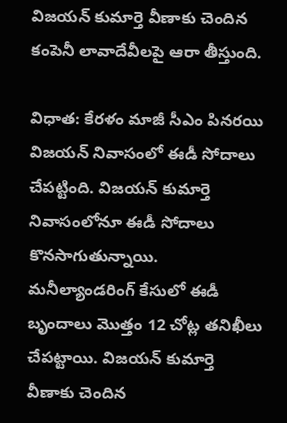విజ‌య‌న్ కుమార్తె వీణాకు చెందిన కంపెనీ లావాదేవీల‌పై ఆరా తీస్తుంది.

విధాత: కేరళం మాజీ సీఎం పినరయి విజయన్ నివాసంలో ఈడీ సోదాలు చేపట్టింది. విజ‌య‌న్ కుమార్తె నివాసంలోనూ ఈడీ సోదాలు కొన‌సాగుతున్నాయి. మ‌నీల్యాండ‌రింగ్ కేసులో ఈడీ బృందాలు మొత్తం 12 చోట్ల త‌నిఖీలు చేపట్టాయి. విజ‌య‌న్ కుమార్తె వీణాకు చెందిన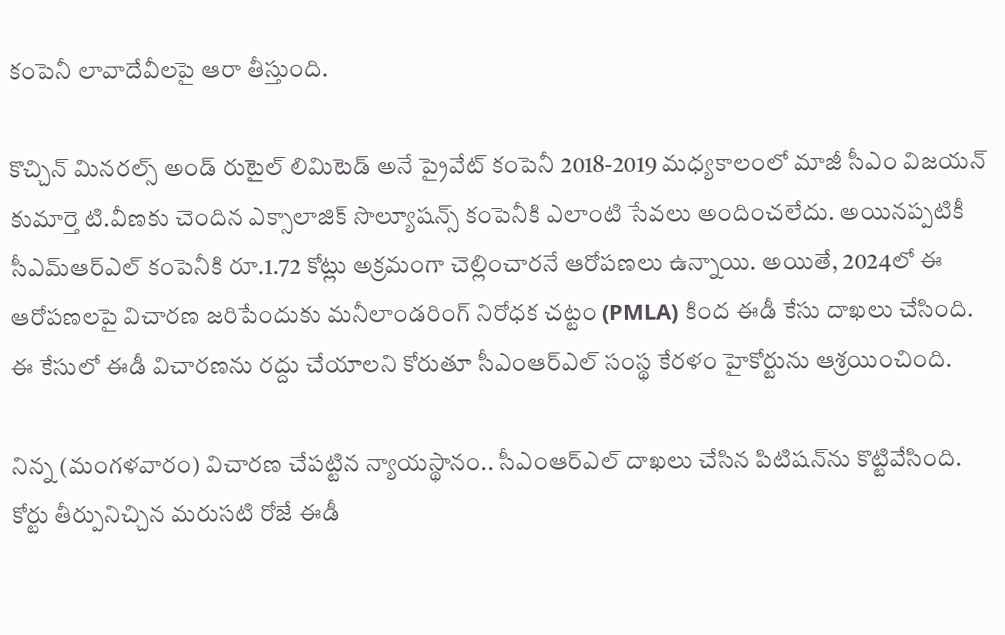కంపెనీ లావాదేవీల‌పై ఆరా తీస్తుంది.

కొచ్చిన్ మినరల్స్ అండ్ రుటైల్ లిమిటెడ్ అనే ప్రైవేట్ కంపెనీ 2018-2019 మధ్యకాలంలో మాజీ సీఎం విజయన్ కుమార్తె టి.వీణకు చెందిన ఎక్సాలాజిక్ సొల్యూషన్స్ కంపెనీకి ఎలాంటి సేవలు అందించలేదు. అయినప్పటికీ సీఎమ్ఆర్ఎల్ కంపెనీకి రూ.1.72 కోట్లు అక్రమంగా చెల్లించారనే ఆరోపణలు ఉన్నాయి. అయితే, 2024లో ఈ ఆరోపణలపై విచారణ జరిపేందుకు మనీలాండరింగ్ నిరోధక చట్టం (PMLA) కింద ఈడీ కేసు దాఖలు చేసింది. ఈ కేసులో ఈడీ విచారణను రద్దు చేయాలని కోరుతూ సీఎంఆర్ఎల్ సంస్థ కేరళం హైకోర్టును ఆశ్రయించింది.

నిన్న (మంగళవారం) విచారణ చేపట్టిన న్యాయస్థానం.. సీఎంఆర్ఎల్ దాఖలు చేసిన పిటిషన్‌ను కొట్టివేసింది. కోర్టు తీర్పునిచ్చిన మరుసటి రోజే ఈడీ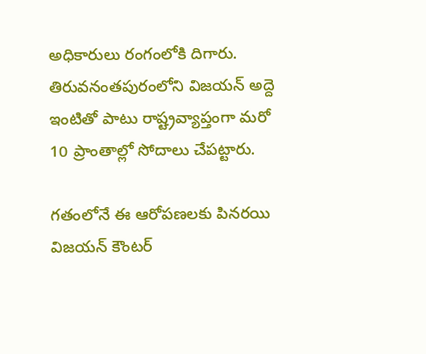అధికారులు రంగంలోకి దిగారు. తిరువనంతపురంలోని విజయన్ అద్దె ఇంటితో పాటు రాష్ట్రవ్యాప్తంగా మరో 10 ప్రాంతాల్లో సోదాలు చేపట్టారు.

గ‌తంలోనే ఈ ఆరోప‌ణ‌ల‌కు పిన‌ర‌యి విజ‌యన్ కౌంట‌ర్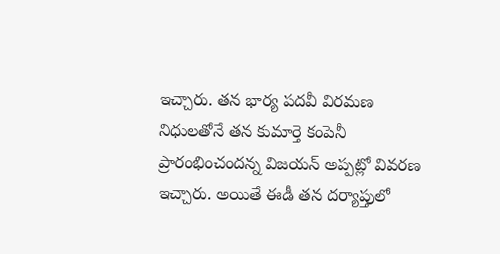ఇచ్చారు. త‌న భార్య ప‌ద‌వీ విర‌మ‌ణ నిధుల‌తోనే త‌న కుమార్తె కంపెనీ ప్రారంభించంద‌న్న విజ‌య‌న్ అప్పట్లో వివరణ ఇచ్చారు. అయితే ఈడీ తన దర్యాప్తులో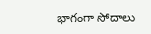భాగంగా సోదాలు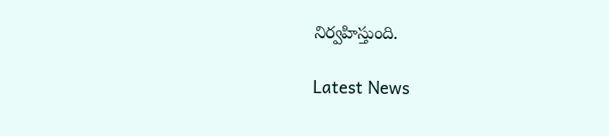నిర్వహిస్తుంది.

Latest News